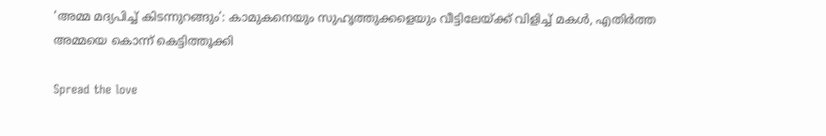‘അമ്മ മദ്യപിച്ച് കിടന്നുറങ്ങും’: കാമുകനെയും സുഹൃത്തുക്കളെയും വീട്ടിലേയ്ക്ക് വിളിച്ച് മകൾ, എതിർത്ത അമ്മയെ കൊന്ന് കെട്ടിത്തൂക്കി

Spread the love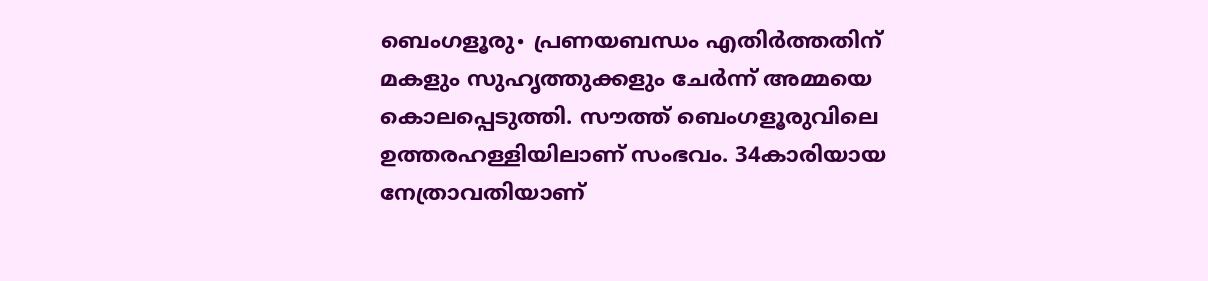ബെംഗളൂരു∙ പ്രണയബന്ധം എതിർത്തതിന് മകളും സുഹൃത്തുക്കളും ചേർന്ന് അമ്മയെ കൊലപ്പെടുത്തി. സൗത്ത് ബെംഗളൂരുവിലെ ഉത്തരഹള്ളിയിലാണ് സംഭവം. 34കാരിയായ നേത്രാവതിയാണ്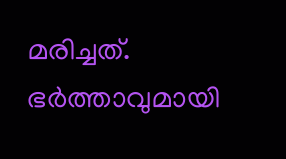മരിച്ചത്. ഭർത്താവുമായി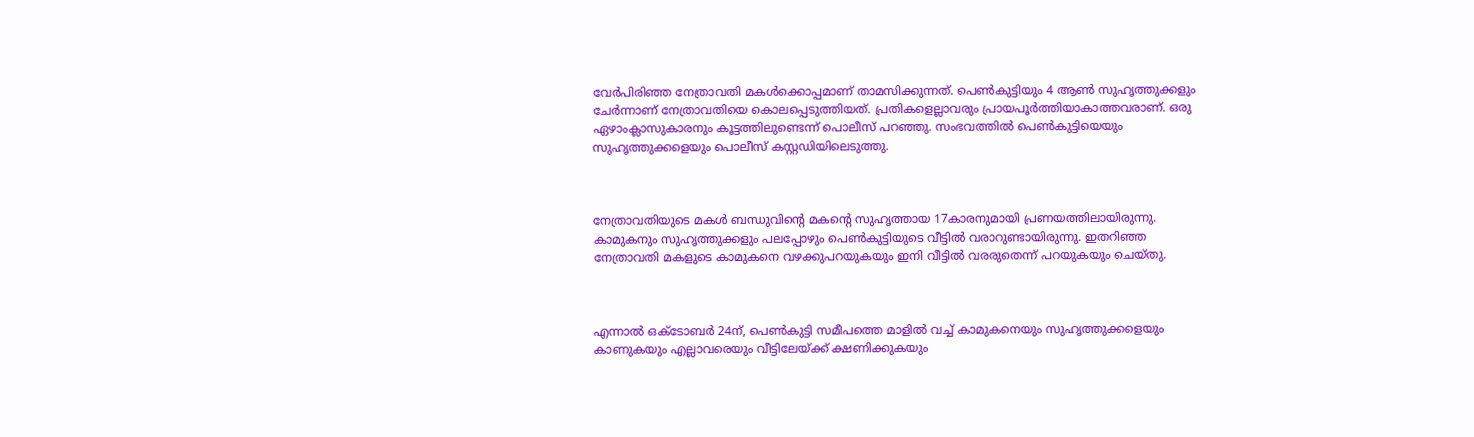വേർപിരിഞ്ഞ നേത്രാവതി മകൾക്കൊപ്പമാണ് താമസിക്കുന്നത്. പെൺകുട്ടിയും 4 ആൺ സുഹൃത്തുക്കളും ചേർന്നാണ് നേത്രാവതിയെ കൊലപ്പെടുത്തിയത്. പ്രതികളെല്ലാവരും പ്രായപൂർത്തിയാകാത്തവരാണ്. ഒരു ഏഴാംക്ലാസുകാരനും കൂട്ടത്തിലുണ്ടെന്ന് പൊലീസ് പറഞ്ഞു. സംഭവത്തിൽ പെൺകുട്ടിയെയും സുഹൃത്തുക്കളെയും പൊലീസ് കസ്റ്റഡിയിലെടുത്തു.



നേത്രാവതിയുടെ മകൾ ബന്ധുവിന്റെ മകന്റെ സുഹൃത്തായ 17കാരനുമായി പ്രണയത്തിലായിരുന്നു. കാമുകനും സുഹൃത്തുക്കളും പലപ്പോഴും പെൺകുട്ടിയുടെ വീട്ടിൽ വരാറുണ്ടായിരുന്നു. ഇതറിഞ്ഞ നേത്രാവതി മകളുടെ കാമുകനെ വഴക്കുപറയുകയും ഇനി വീട്ടിൽ വരരുതെന്ന് പറയുകയും ചെയ്തു.



എന്നാൽ ഒക്ടോബർ 24ന്, പെൺകുട്ടി സമീപത്തെ മാളിൽ വച്ച് കാമുകനെയും സുഹൃത്തുക്കളെയും കാണുകയും എല്ലാവരെയും വീട്ടിലേയ്ക്ക് ക്ഷണിക്കുകയും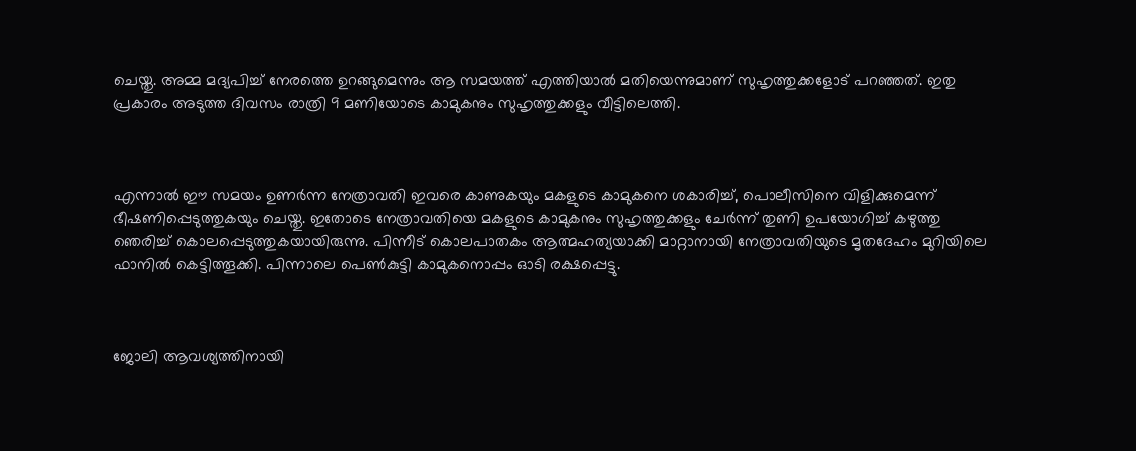ചെയ്തു. അമ്മ മദ്യപിച്ച് നേരത്തെ ഉറങ്ങുമെന്നും ആ സമയത്ത് എത്തിയാൽ മതിയെന്നുമാണ് സുഹൃത്തുക്കളോട് പറഞ്ഞത്. ഇതു പ്രകാരം അടുത്ത ദിവസം രാത്രി 9 മണിയോടെ കാമുകനും സുഹൃത്തുക്കളും വീട്ടിലെത്തി.



എന്നാൽ ഈ സമയം ഉണർന്ന നേത്രാവതി ഇവരെ കാണുകയും മകളുടെ കാമുകനെ ശകാരിച്ച്, പൊലീസിനെ വിളിക്കുമെന്ന് ഭീഷണിപ്പെടുത്തുകയും ചെയ്തു. ഇതോടെ നേത്രാവതിയെ മകളുടെ കാമുകനും സുഹൃത്തുക്കളും ചേർന്ന് തുണി ഉപയോഗിച്ച് കഴുത്തു ഞെരിച്ച് കൊലപ്പെടുത്തുകയായിരുന്നു. പിന്നീട് കൊലപാതകം ആത്മഹത്യയാക്കി മാറ്റാനായി നേത്രാവതിയുടെ മൃതദേഹം മുറിയിലെ ഫാനിൽ കെട്ടിത്തൂക്കി. പിന്നാലെ പെൺകുട്ടി കാമുകനൊപ്പം ഓടി രക്ഷപ്പെട്ടു.



ജോലി ആവശ്യത്തിനായി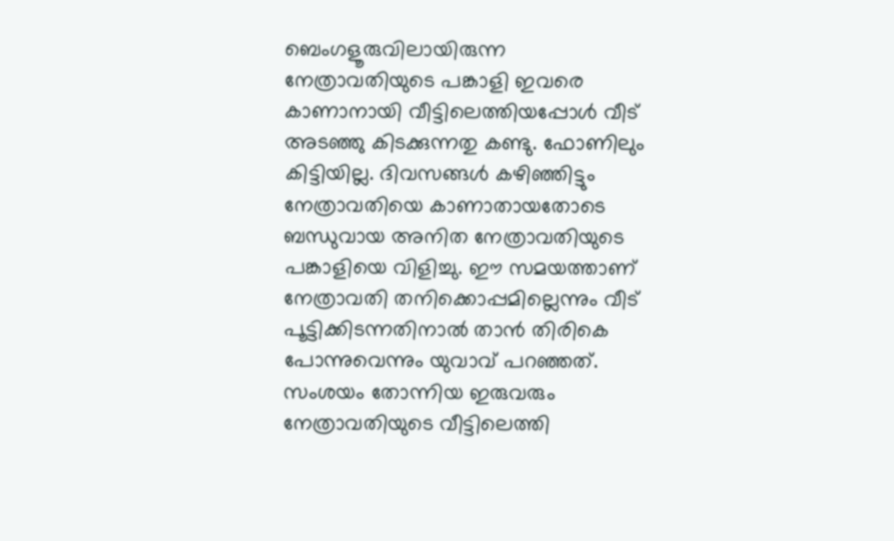ബെംഗളൂരുവിലായിരുന്ന നേത്രാവതിയുടെ പങ്കാളി ഇവരെ കാണാനായി വീട്ടിലെത്തിയപ്പോൾ വീട് അടഞ്ഞു കിടക്കുന്നതു കണ്ടു. ഫോണിലും കിട്ടിയില്ല. ദിവസങ്ങൾ കഴിഞ്ഞിട്ടും നേത്രാവതിയെ കാണാതായതോടെ ബന്ധുവായ അനിത നേത്രാവതിയുടെ പങ്കാളിയെ വിളിച്ചു. ഈ സമയത്താണ് നേത്രാവതി തനിക്കൊപ്പമില്ലെന്നും വീട് പൂട്ടിക്കിടന്നതിനാല്‍ താന്‍ തിരികെ പോന്നുവെന്നും യുവാവ് പറഞ്ഞത്. സംശയം തോന്നിയ ഇരുവരും നേത്രാവതിയുടെ വീട്ടിലെത്തി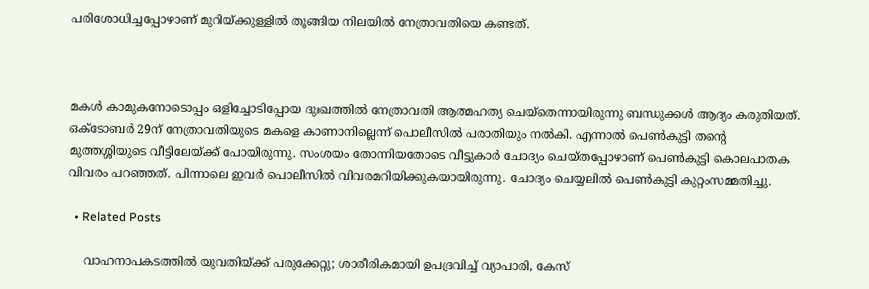പരിശോധിച്ചപ്പോഴാണ് മുറിയ്ക്കുള്ളിൽ തൂങ്ങിയ നിലയിൽ നേത്രാവതിയെ കണ്ടത്.



മകൾ കാമുകനോടൊപ്പം ഒളിച്ചോടിപ്പോയ ദുഃഖത്തിൽ നേത്രാവതി ആത്മഹത്യ ചെയ്തെന്നായിരുന്നു ബന്ധുക്കൾ ആദ്യം കരുതിയത്. ഒക്ടോബർ 29ന് നേത്രാവതിയുടെ മകളെ കാണാനില്ലെന്ന് പൊലീസിൽ പരാതിയും നൽകി. എന്നാൽ പെൺകുട്ടി തന്റെ മുത്തശ്ശിയുടെ വീട്ടിലേയ്ക്ക് പോയിരുന്നു. സംശയം തോന്നിയതോടെ വീട്ടുകാർ ചോദ്യം ചെയ്തപ്പോഴാണ് പെൺകുട്ടി കൊലപാതക വിവരം പറഞ്ഞത്. പിന്നാലെ ഇവർ പൊലീസിൽ വിവരമറിയിക്കുകയായിരുന്നു. ചോദ്യം ചെയ്യലിൽ പെൺകുട്ടി കുറ്റംസമ്മതിച്ചു.

  • Related Posts

    വാഹനാപകടത്തിൽ യുവതിയ്ക്ക് പരുക്കേറ്റു; ശാരീരികമായി ഉപദ്രവിച്ച് വ്യാപാരി, കേസ്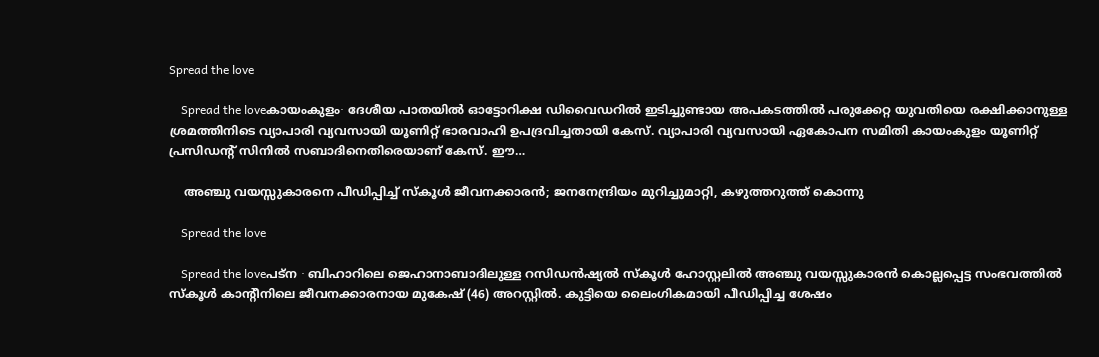Spread the love

    Spread the loveകായംകുളം∙ ദേശീയ പാതയിൽ ഓട്ടോറിക്ഷ ഡിവൈഡറിൽ ഇടിച്ചുണ്ടായ അപകടത്തിൽ പരുക്കേറ്റ യുവതിയെ രക്ഷിക്കാനുള്ള ശ്രമത്തിനിടെ വ്യാപാരി വ്യവസായി യൂണിറ്റ് ഭാരവാഹി ഉപദ്രവിച്ചതായി കേസ്. വ്യാപാരി വ്യവസായി ഏകോപന സമിതി കായംകുളം യൂണിറ്റ് പ്രസിഡന്റ് സിനിൽ സബാദിനെതിരെയാണ് കേസ്. ഈ…

    അഞ്ചു വയസ്സുകാരനെ പീഡിപ്പിച്ച് സ്കൂൾ ജീവനക്കാരൻ; ജനനേന്ദ്രിയം മുറിച്ചുമാറ്റി, കഴുത്തറുത്ത് കൊന്നു

    Spread the love

    Spread the loveപട്ന ∙ ബിഹാറിലെ ജെഹാനാബാദിലുള്ള റസിഡൻഷ്യൽ സ്കൂൾ ഹോസ്റ്റലിൽ അഞ്ചു വയസ്സുകാരൻ കൊല്ലപ്പെട്ട സംഭവത്തിൽ സ്കൂൾ കാന്റീനിലെ ജീവനക്കാരനായ മുകേഷ് (46) അറസ്റ്റിൽ. കുട്ടിയെ ലൈംഗികമായി പീഡിപ്പിച്ച ശേഷം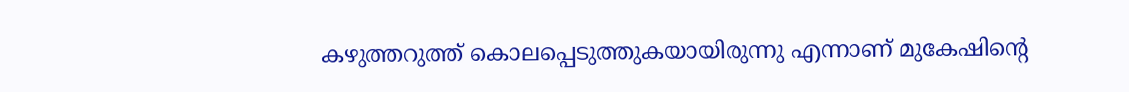കഴുത്തറുത്ത് കൊലപ്പെടുത്തുകയായിരുന്നു എന്നാണ് മുകേഷിന്റെ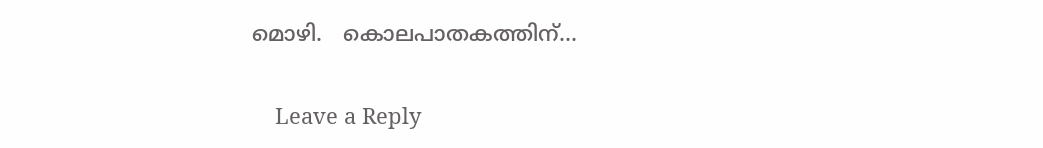മൊഴി.   കൊലപാതകത്തിന്…

    Leave a Reply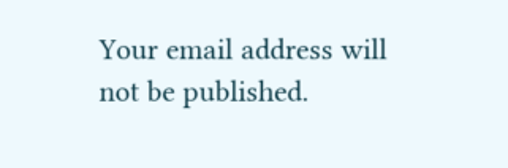Your email address will not be published.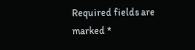Required fields are marked *